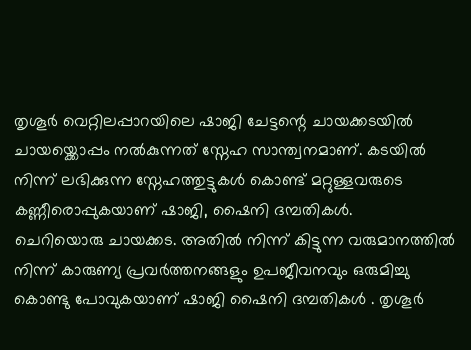തൃശൂർ വെറ്റിലപ്പാറയിലെ ഷാജി ചേട്ടന്റെ ചായക്കടയിൽ ചായയ്ക്കൊപ്പം നൽകുന്നത് സ്നേഹ സാന്ത്വനമാണ്. കടയിൽ നിന്ന് ലഭിക്കുന്ന സ്നേഹത്തുട്ടുകൾ കൊണ്ട് മറ്റുള്ളവരുടെ കണ്ണീരൊപ്പുകയാണ് ഷാജി, ഷൈനി ദമ്പതികൾ.
ചെറിയൊരു ചായക്കട. അതിൽ നിന്ന് കിട്ടുന്ന വരുമാനത്തിൽ നിന്ന് കാരുണ്യ പ്രവർത്തനങ്ങളും ഉപജീവനവും ഒരുമിച്ചു കൊണ്ടു പോവുകയാണ് ഷാജി ഷൈനി ദമ്പതികൾ . തൃശൂർ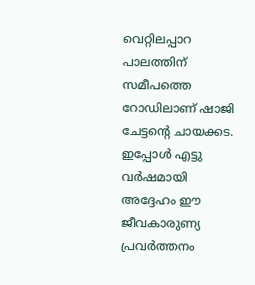വെറ്റിലപ്പാറ പാലത്തിന് സമീപത്തെ റോഡിലാണ് ഷാജി ചേട്ടന്റെ ചായക്കട.
ഇപ്പോൾ എട്ടു വർഷമായി അദ്ദേഹം ഈ ജീവകാരുണ്യ പ്രവർത്തനം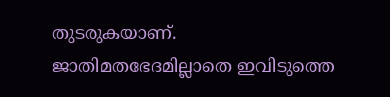തുടരുകയാണ്. ജാതിമതഭേദമില്ലാതെ ഇവിടുത്തെ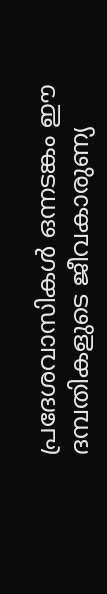പ്രദേശവാസികൾ ഒന്നടങ്കം ഈ ദമ്പതികളുടെ ജീവകാരുണ്യ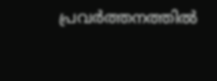പ്രവർത്തനത്തിൽ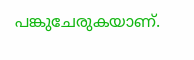പങ്കുചേരുകയാണ്.